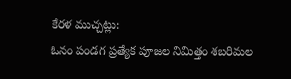కేరళ ముచ్చట్లు:
ఓనం పండగ ప్రత్యేక పూజల నిమిత్తం శబరిమల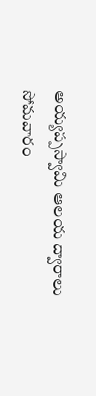అయ్యప్పస్వామి ఆలయ ద్వారాలు సోమవారం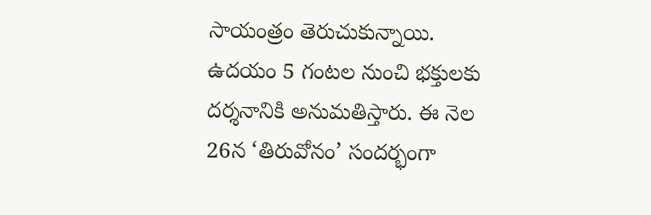సాయంత్రం తెరుచుకున్నాయి. ఉదయం 5 గంటల నుంచి భక్తులకు దర్శనానికి అనుమతిస్తారు. ఈ నెల 26న ‘తిరువోనం’ సందర్భంగా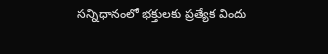సన్నిధానంలో భక్తులకు ప్రత్యేక విందు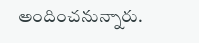అందించనున్నారు.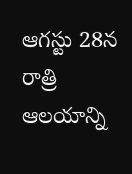ఆగస్టు 28న రాత్రి ఆలయాన్ని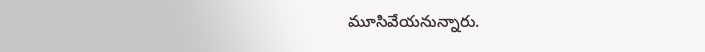మూసివేయనున్నారు.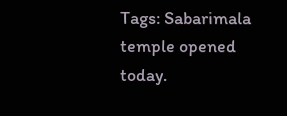Tags: Sabarimala temple opened today.